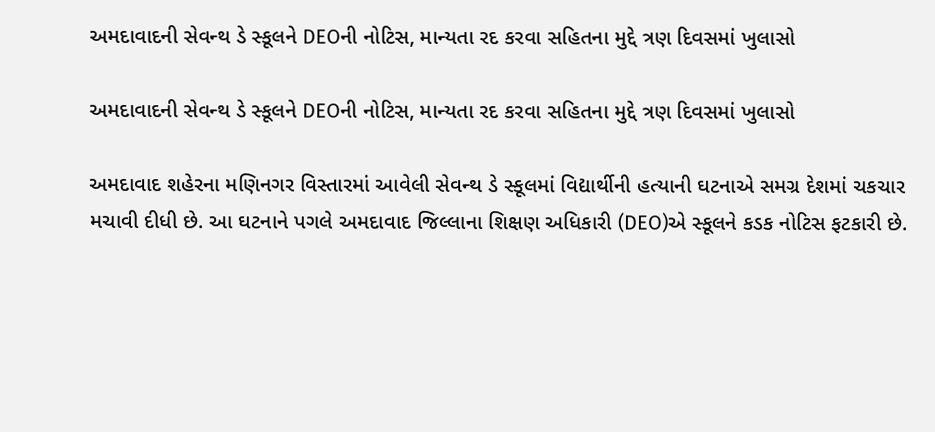અમદાવાદની સેવન્થ ડે સ્કૂલને DEOની નોટિસ, માન્યતા રદ કરવા સહિતના મુદ્દે ત્રણ દિવસમાં ખુલાસો

અમદાવાદની સેવન્થ ડે સ્કૂલને DEOની નોટિસ, માન્યતા રદ કરવા સહિતના મુદ્દે ત્રણ દિવસમાં ખુલાસો

અમદાવાદ શહેરના મણિનગર વિસ્તારમાં આવેલી સેવન્થ ડે સ્કૂલમાં વિદ્યાર્થીની હત્યાની ઘટનાએ સમગ્ર દેશમાં ચકચાર મચાવી દીધી છે. આ ઘટનાને પગલે અમદાવાદ જિલ્લાના શિક્ષણ અધિકારી (DEO)એ સ્કૂલને કડક નોટિસ ફટકારી છે.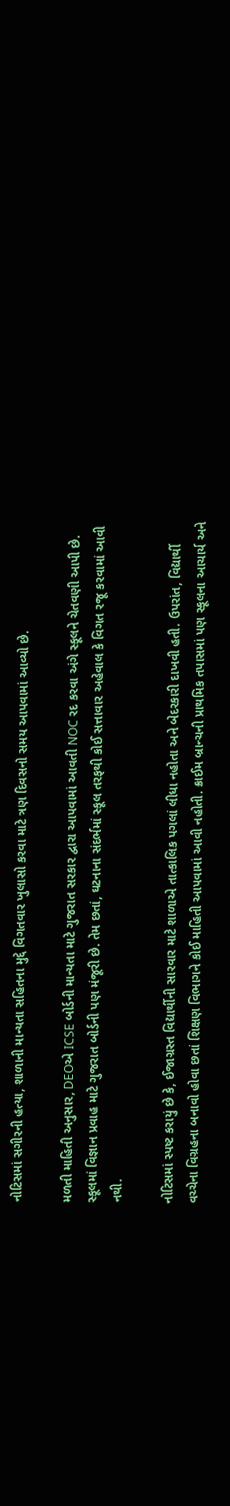નોટિસમાં સગીરની હત્યા, શાળાની માન્યતા સહિતના મુદ્દે વિગતવાર ખુલાસો કરવા માટે ત્રણ દિવસનો સમય આપવામાં આવ્યો છે.

મળતી માહિતી અનુસાર, DEOએ ICSE બોર્ડની માન્યતા માટે ગુજરાત સરકાર દ્વારા આપવામાં આવતી NOC રદ કરવા અંગે સ્કૂલને ચેતવણી આપી છે. સ્કૂલમાં વિજ્ઞાન પ્રવાહ માટે ગુજરાત બોર્ડની પણ મંજૂરી છે. તેમ છતાં, ઘટનાના સંદર્ભમાં સ્કૂલ તરફથી કોઈ સત્તાવાર અહેવાલ કે વિગત રજૂ કરવામાં આવી નથી.

નોટિસમાં સ્પષ્ટ કરાયું છે કે, ઈજાગ્રસ્ત વિદ્યાર્થીની સારવાર માટે શાળાએ તાત્કાલિક પગલાં લીધા નહોતા અને બેદરકારી દાખવી હતી. ઉપરાંત, વિદ્યાર્થી વચ્ચેના વિગ્રહના બનાવો હોવા છતાં શિક્ષણ વિભાગને કોઈ માહિતી આપવામાં આવી નહોતી. ક્રાઈમ બ્રાન્ચની પ્રાથમિક તપાસમાં પણ સ્કૂલના આચાર્ય અને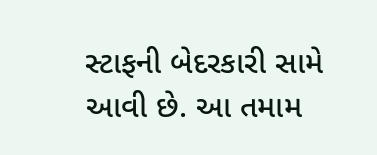સ્ટાફની બેદરકારી સામે આવી છે. આ તમામ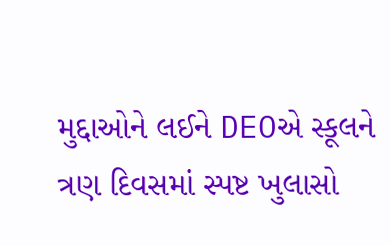મુદ્દાઓને લઈને DEOએ સ્કૂલને ત્રણ દિવસમાં સ્પષ્ટ ખુલાસો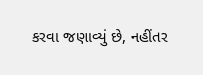કરવા જણાવ્યું છે, નહીંતર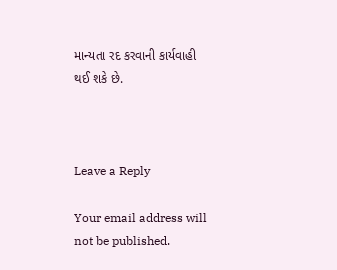માન્યતા રદ કરવાની કાર્યવાહી થઈ શકે છે.



Leave a Reply

Your email address will not be published.